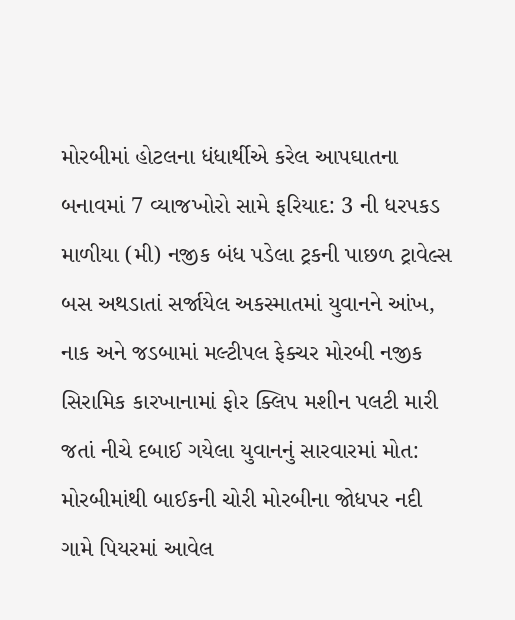મોરબીમાં હોટલના ધંધાર્થીએ કરેલ આપઘાતના બનાવમાં 7 વ્યાજખોરો સામે ફરિયાદ: 3 ની ધરપકડ માળીયા (મી) નજીક બંધ પડેલા ટ્રકની પાછળ ટ્રાવેલ્સ બસ અથડાતાં સર્જાયેલ અકસ્માતમાં યુવાનને આંખ, નાક અને જડબામાં મલ્ટીપલ ફેક્ચર મોરબી નજીક સિરામિક કારખાનામાં ફોર ક્લિપ મશીન પલટી મારી જતાં નીચે દબાઈ ગયેલા યુવાનનું સારવારમાં મોત: મોરબીમાંથી બાઈકની ચોરી મોરબીના જોધપર નદી ગામે પિયરમાં આવેલ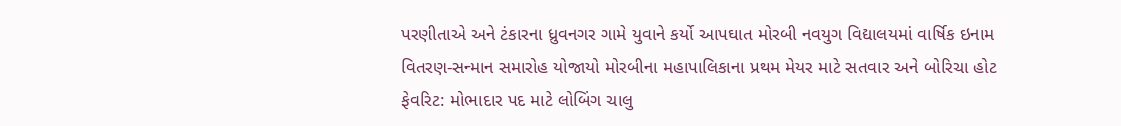પરણીતાએ અને ટંકારના ધ્રુવનગર ગામે યુવાને કર્યો આપઘાત મોરબી નવયુગ વિદ્યાલયમાં વાર્ષિક ઇનામ વિતરણ-સન્માન સમારોહ યોજાયો મોરબીના મહાપાલિકાના પ્રથમ મેયર માટે સતવાર અને બોરિચા હોટ ફેવરિટ: મોભાદાર પદ માટે લોબિંગ ચાલુ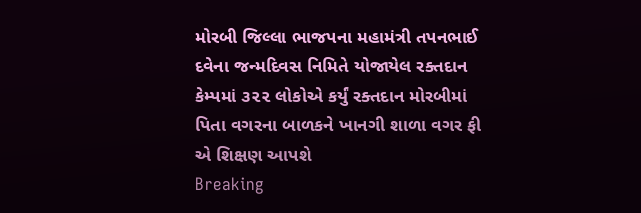મોરબી જિલ્લા ભાજપના મહામંત્રી તપનભાઈ દવેના જન્મદિવસ નિમિતે યોજાયેલ રક્તદાન કેમ્પમાં ૩૨૨ લોકોએ કર્યું રક્તદાન મોરબીમાં પિતા વગરના બાળકને ખાનગી શાળા વગર ફી એ શિક્ષણ આપશે
Breaking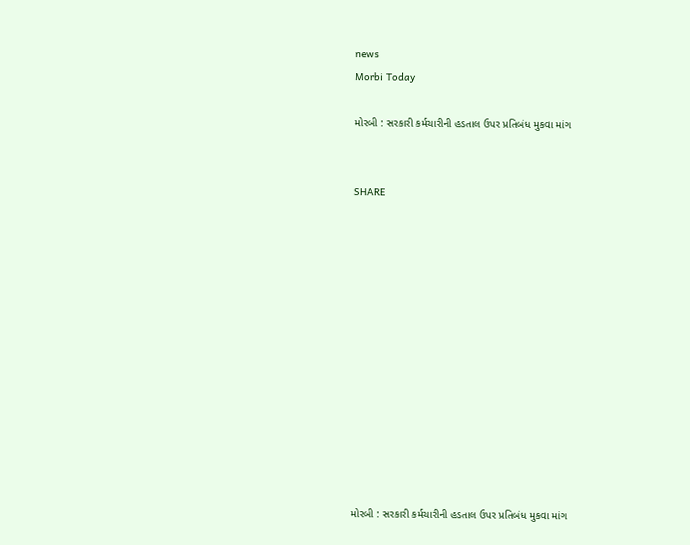news
Morbi Today

મોરબી : સરકારી કર્મચારીની હડતાલ ઉપર પ્રતિબંધ મુકવા માંગ


SHARE













મોરબી : સરકારી કર્મચારીની હડતાલ ઉપર પ્રતિબંધ મુકવા માંગ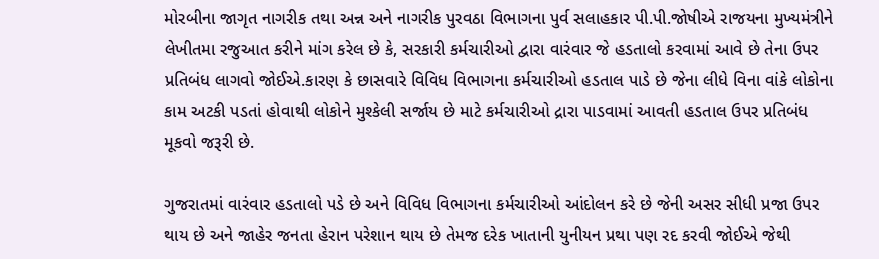મોરબીના જાગૃત નાગરીક તથા અન્ન અને નાગરીક પુરવઠા વિભાગના પુર્વ સલાહકાર પી.પી.જોષીએ રાજયના મુખ્યમંત્રીને લેખીતમા રજુઆત કરીને માંગ કરેલ છે કે, સરકારી કર્મચારીઓ દ્વારા વારંવાર જે હડતાલો કરવામાં આવે છે તેના ઉપર પ્રતિબંધ લાગવો જોઈએ.કારણ કે છાસવારે વિવિધ વિભાગના કર્મચારીઓ હડતાલ પાડે છે જેના લીધે વિના વાંકે લોકોના કામ અટકી પડતાં હોવાથી લોકોને મુશ્કેલી સર્જાય છે માટે કર્મચારીઓ દ્રારા પાડવામાં આવતી હડતાલ ઉપર પ્રતિબંધ મૂકવો જરૂરી છે.

ગુજરાતમાં વારંવાર હડતાલો પડે છે અને વિવિધ વિભાગના કર્મચારીઓ આંદોલન કરે છે જેની અસર સીધી પ્રજા ઉપર થાય છે અને જાહેર જનતા હેરાન પરેશાન થાય છે તેમજ દરેક ખાતાની યુનીયન પ્રથા પણ રદ કરવી જોઈએ જેથી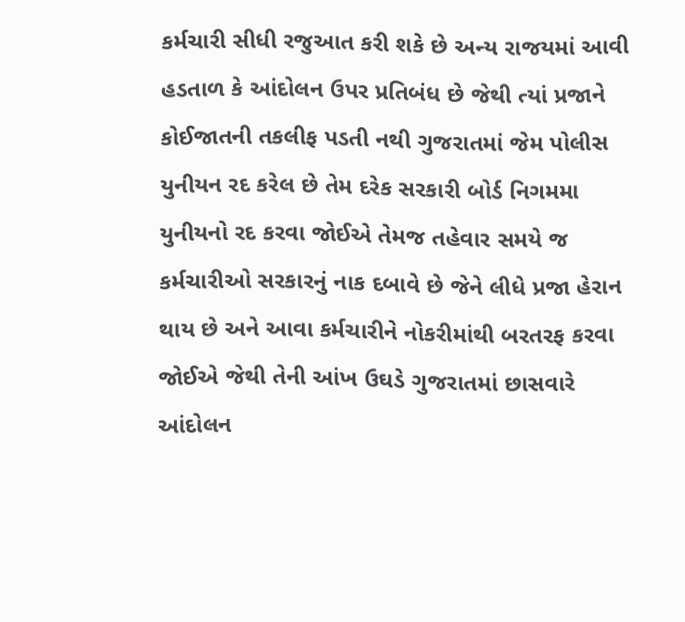કર્મચારી સીધી રજુઆત કરી શકે છે અન્ય રાજયમાં આવી હડતાળ કે આંદોલન ઉપર પ્રતિબંધ છે જેથી ત્યાં પ્રજાને કોઈજાતની તકલીફ પડતી નથી ગુજરાતમાં જેમ પોલીસ યુનીયન રદ કરેલ છે તેમ દરેક સરકારી બોર્ડ નિગમમા યુનીયનો રદ કરવા જોઈએ તેમજ તહેવાર સમયે જ કર્મચારીઓ સરકારનું નાક દબાવે છે જેને લીધે પ્રજા હેરાન થાય છે અને આવા કર્મચારીને નોકરીમાંથી બરતરફ કરવા જોઈએ જેથી તેની આંખ ઉઘડે ગુજરાતમાં છાસવારે આંદોલન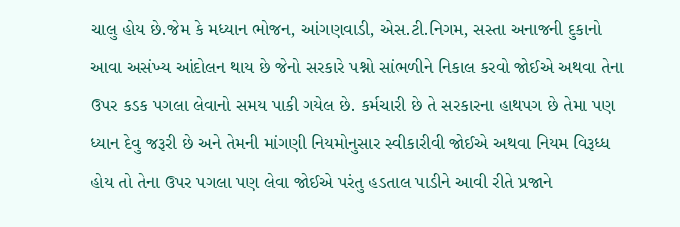ચાલુ હોય છે.જેમ કે મધ્યાન ભોજન, આંગણવાડી, એસ.ટી.નિગમ, સસ્તા અનાજની દુકાનો આવા અસંખ્ય આંદોલન થાય છે જેનો સરકારે પશ્નો સાંભળીને નિકાલ કરવો જોઈએ અથવા તેના ઉપર કડક પગલા લેવાનો સમય પાકી ગયેલ છે. કર્મચારી છે તે સરકારના હાથપગ છે તેમા પણ ધ્યાન દેવુ જરૂરી છે અને તેમની માંગણી નિયમોનુસાર સ્વીકારીવી જોઈએ અથવા નિયમ વિરૂધ્ધ હોય તો તેના ઉપર પગલા પણ લેવા જોઈએ પરંતુ હડતાલ પાડીને આવી રીતે પ્રજાને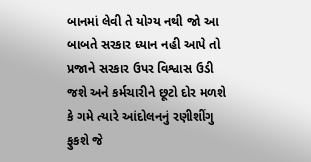બાનમાં લેવી તે યોગ્ય નથી જો આ બાબતે સરકાર ધ્યાન નહી આપે તો પ્રજાને સરકાર ઉપર વિશ્વાસ ઉડી જશે અને કર્મચારીને છૂટો દોર મળશે કે ગમે ત્યારે આંદોલનનું રણીશીંગુ ફુકશે જે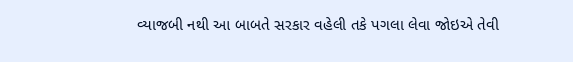વ્યાજબી નથી આ બાબતે સરકાર વહેલી તકે પગલા લેવા જોઇએ તેવી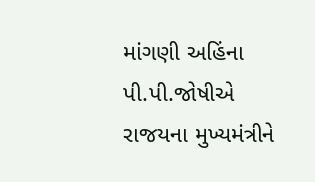માંગણી અહિંના પી.પી.જોષીએ રાજયના મુખ્યમંત્રીને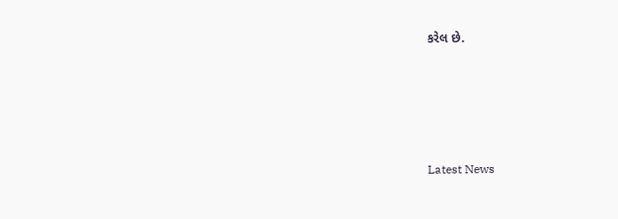કરેલ છે.






Latest News